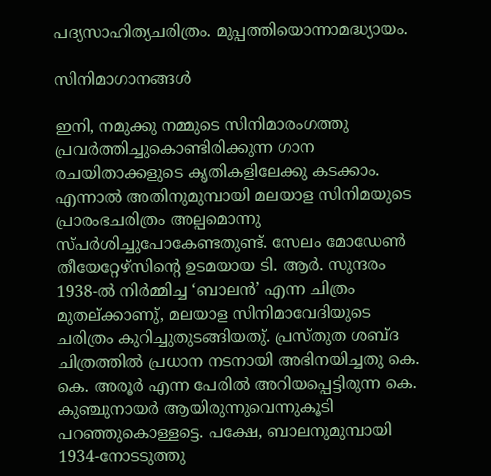പദ്യസാഹിത്യചരിത്രം. മുപ്പത്തിയൊന്നാമദ്ധ്യായം.

സിനിമാഗാനങ്ങൾ

ഇനി, നമുക്കു നമ്മുടെ സിനിമാരംഗത്തു പ്രവർത്തിച്ചുകൊണ്ടിരിക്കുന്ന ഗാന രചയിതാക്കളുടെ കൃതികളിലേക്കു കടക്കാം. എന്നാൽ അതിനുമുമ്പായി മലയാള സിനിമയുടെ പ്രാരംഭചരിത്രം അല്പമൊന്നു സ്പർശിച്ചുപോകേണ്ടതുണ്ട്. സേലം മോഡേൺ തീയേറ്റേഴ്‌സിൻ്റെ ഉടമയായ ടി. ആർ. സുന്ദരം 1938-ൽ നിർമ്മിച്ച ‘ബാലൻ’ എന്ന ചിത്രം മുതല്ക്കാണു്, മലയാള സിനിമാവേദിയുടെ ചരിത്രം കുറിച്ചുതുടങ്ങിയതു്. പ്രസ്തുത ശബ്ദ ചിത്രത്തിൽ പ്രധാന നടനായി അഭിനയിച്ചതു കെ. കെ. അരൂർ എന്ന പേരിൽ അറിയപ്പെട്ടിരുന്ന കെ. കുഞ്ചുനായർ ആയിരുന്നുവെന്നുകൂടി പറഞ്ഞുകൊള്ളട്ടെ. പക്ഷേ, ബാലനുമുമ്പായി 1934-നോടടുത്തു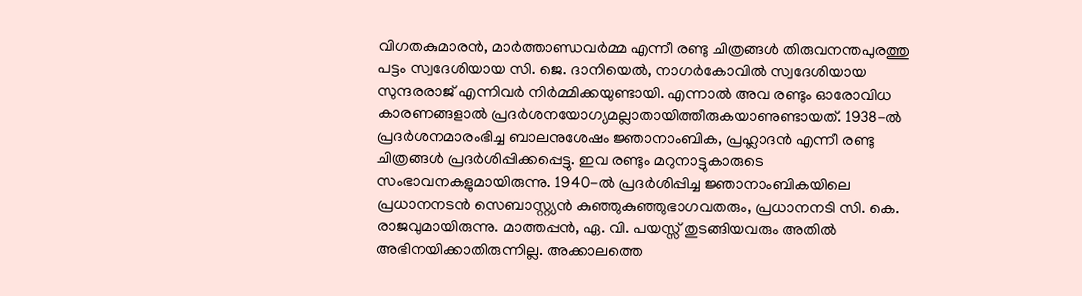വിഗതകുമാരൻ, മാർത്താണ്ഡവർമ്മ എന്നീ രണ്ടു ചിത്രങ്ങൾ തിരുവനന്തപുരത്തു പട്ടം സ്വദേശിയായ സി. ജെ. ദാനിയെൽ, നാഗർകോവിൽ സ്വദേശിയായ സുന്ദരരാജ് എന്നിവർ നിർമ്മിക്കയുണ്ടായി. എന്നാൽ അവ രണ്ടും ഓരോവിധ കാരണങ്ങളാൽ പ്രദർശനയോഗ്യമല്ലാതായിത്തീരുകയാണുണ്ടായത്. 1938-ൽ പ്രദർശനമാരംഭിച്ച ബാലനുശേഷം ജ്ഞാനാംബിക, പ്രഹ്ലാദൻ എന്നീ രണ്ടു ചിത്രങ്ങൾ പ്രദർശിപ്പിക്കപ്പെട്ടു. ഇവ രണ്ടും മറുനാട്ടുകാരുടെ സംഭാവനകളുമായിരുന്നു. 1940-ൽ പ്രദർശിപ്പിച്ച ജ്ഞാനാംബികയിലെ പ്രധാനനടൻ സെബാസ്റ്റ്യൻ കുഞ്ഞുകുഞ്ഞുഭാഗവതരും, പ്രധാനനടി സി. കെ. രാജവുമായിരുന്നു. മാത്തപ്പൻ, ഏ. വി. പയസ്സ് തുടങ്ങിയവരും അതിൽ അഭിനയിക്കാതിരുന്നില്ല. അക്കാലത്തെ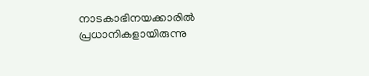നാടകാഭിനയക്കാരിൽ പ്രധാനികളായിരുന്നു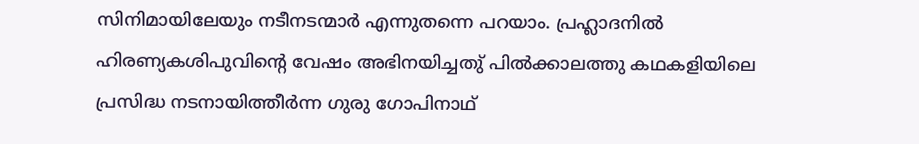സിനിമായിലേയും നടീനടന്മാർ എന്നുതന്നെ പറയാം. പ്രഹ്ലാദനിൽ ഹിരണ്യകശിപുവിൻ്റെ വേഷം അഭിനയിച്ചതു് പിൽക്കാലത്തു കഥകളിയിലെ പ്രസിദ്ധ നടനായിത്തീർന്ന ഗുരു ഗോപിനാഥ്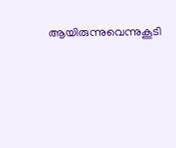ആയിരുന്നുവെന്നുകൂടി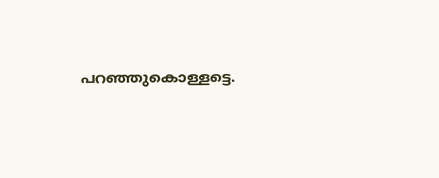പറഞ്ഞുകൊള്ളട്ടെ.